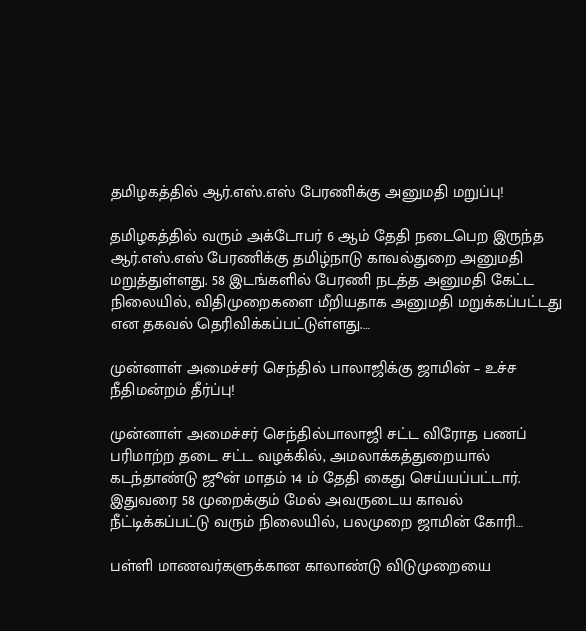தமிழகத்தில் ஆர்.எஸ்.எஸ் பேரணிக்கு அனுமதி மறுப்பு!

தமிழகத்தில் வரும் அக்டோபர் 6 ஆம் தேதி நடைபெற இருந்த ஆர்.எஸ்.எஸ் பேரணிக்கு தமிழ்நாடு காவல்துறை அனுமதி மறுத்துள்ளது. 58 இடங்களில் பேரணி நடத்த அனுமதி கேட்ட நிலையில், விதிமுறைகளை மீறியதாக அனுமதி மறுக்கப்பட்டது என தகவல் தெரிவிக்கப்பட்டுள்ளது.…

முன்னாள் அமைச்சர் செந்தில் பாலாஜிக்கு ஜாமின் – உச்ச நீதிமன்றம் தீர்ப்பு!

முன்னாள் அமைச்சர் செந்தில்பாலாஜி சட்ட விரோத பணப் பரிமாற்ற தடை சட்ட வழக்கில், அமலாக்கத்துறையால் கடந்தாண்டு ஜூன் மாதம் 14 ம் தேதி கைது செய்யப்பட்டார். இதுவரை 58 முறைக்கும் மேல் அவருடைய காவல் நீட்டிக்கப்பட்டு வரும் நிலையில், பலமுறை ஜாமின் கோரி…

பள்ளி மாணவர்களுக்கான காலாண்டு விடுமுறையை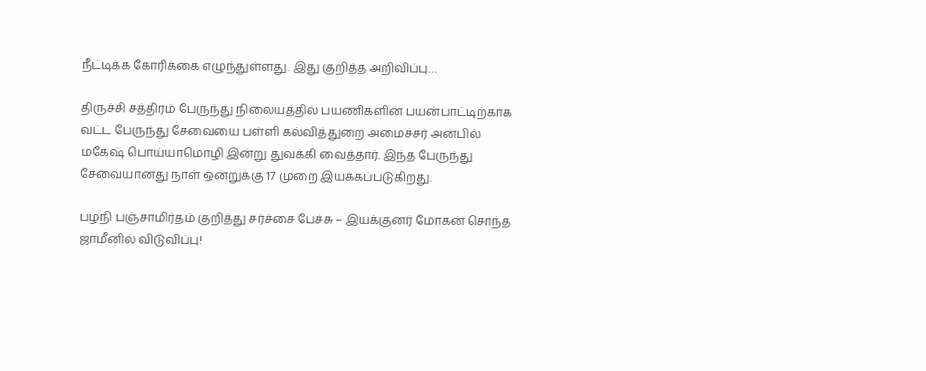நீட்டிக்க கோரிக்கை எழுந்துள்ளது. இது குறித்த அறிவிப்பு…

திருச்சி சத்திரம் பேருந்து நிலையத்தில் பயணிகளின் பயன்பாட்டிற்காக வட்ட பேருந்து சேவையை பள்ளி கல்வித்துறை அமைச்சர் அன்பில் மகேஷ் பொய்யாமொழி இன்று துவக்கி வைத்தார். இந்த பேருந்து சேவையானது நாள் ஒன்றுக்கு 17 முறை இயக்கப்படுகிறது.

பழநி பஞ்சாமிர்தம் குறித்து சர்ச்சை பேச்சு – இயக்குனர் மோகன் சொந்த ஜாமீனில் விடுவிப்பு!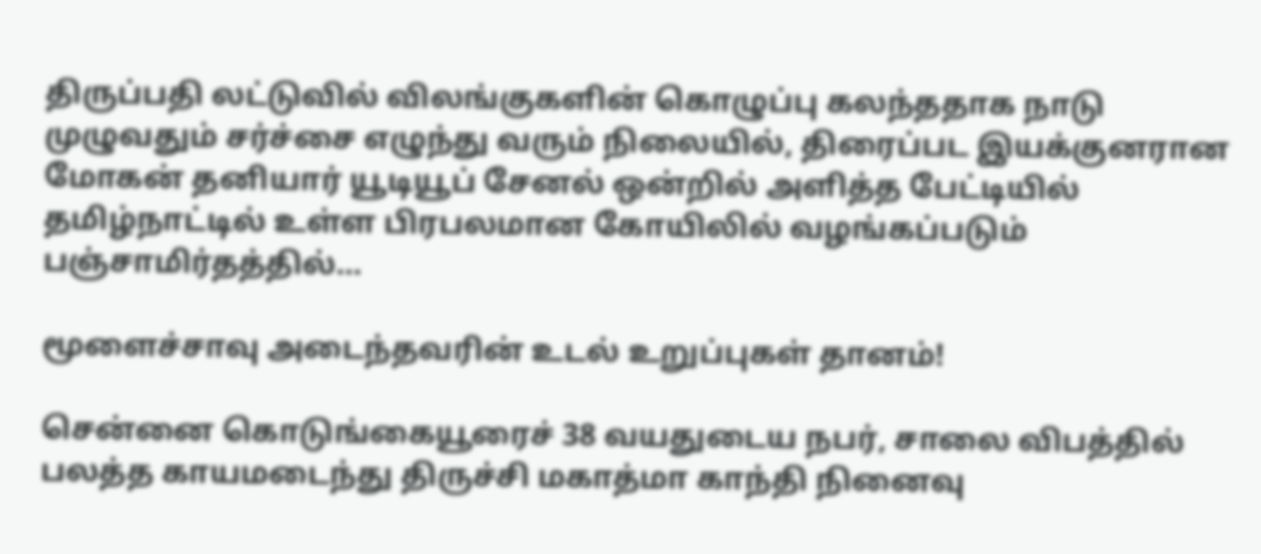திருப்பதி லட்டுவில் விலங்குகளின் கொழுப்பு கலந்ததாக நாடு முழுவதும் சர்ச்சை எழுந்து வரும் நிலையில், திரைப்பட இயக்குனரான மோகன் தனியார் யூடியூப் சேனல் ஒன்றில் அளித்த பேட்டியில் தமிழ்நாட்டில் உள்ள பிரபலமான கோயிலில் வழங்கப்படும் பஞ்சாமிர்தத்தில்…

மூளைச்சாவு அடைந்தவரின் உடல் உறுப்புகள் தானம்!

சென்னை கொடுங்கையூரைச் 38 வயதுடைய நபர், சாலை விபத்தில் பலத்த காயமடைந்து திருச்சி மகாத்மா காந்தி நினைவு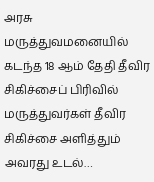அரசு மருத்துவமனையில் கடந்த 18 ஆம் தேதி தீவிர சிகிச்சைப் பிரிவில் மருத்துவர்கள் தீவிர சிகிச்சை அளித்தும் அவரது உடல்…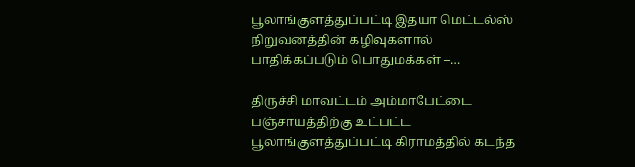பூலாங்குளத்துப்பட்டி இதயா மெட்டல்ஸ் நிறுவனத்தின் கழிவுகளால் பாதிக்கப்படும் பொதுமக்கள் –…

திருச்சி மாவட்டம் அம்மாபேட்டை பஞ்சாயத்திற்கு உட்பட்ட  பூலாங்குளத்துப்பட்டி கிராமத்தில் கடந்த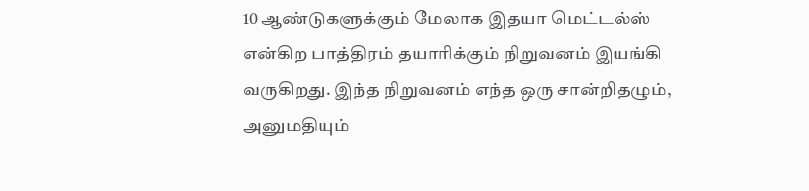10 ஆண்டுகளுக்கும் மேலாக இதயா மெட்டல்ஸ் என்கிற பாத்திரம் தயாரிக்கும் நிறுவனம் இயங்கி வருகிறது. இந்த நிறுவனம் எந்த ஒரு சான்றிதழும், அனுமதியும்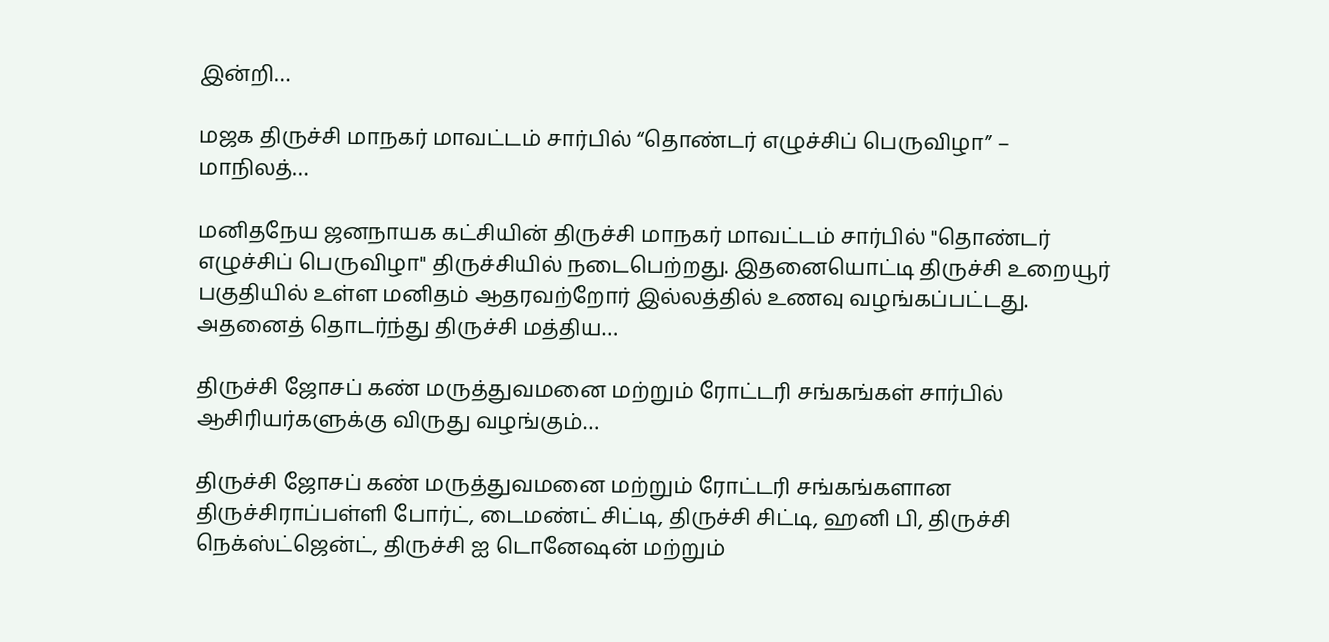இன்றி…

மஜக திருச்சி மாநகர் மாவட்டம் சார்பில் “தொண்டர் எழுச்சிப் பெருவிழா” – மாநிலத்…

மனிதநேய ஜனநாயக கட்சியின் திருச்சி மாநகர் மாவட்டம் சார்பில் "தொண்டர் எழுச்சிப் பெருவிழா" திருச்சியில் நடைபெற்றது. இதனையொட்டி திருச்சி உறையூர் பகுதியில் உள்ள மனிதம் ஆதரவற்றோர் இல்லத்தில் உணவு வழங்கப்பட்டது. அதனைத் தொடர்ந்து திருச்சி மத்திய…

திருச்சி ஜோசப் கண் மருத்துவமனை மற்றும் ரோட்டரி சங்கங்கள் சார்பில் ஆசிரியர்களுக்கு விருது வழங்கும்…

திருச்சி ஜோசப் கண் மருத்துவமனை மற்றும் ரோட்டரி சங்கங்களான திருச்சிராப்பள்ளி போர்ட், டைமண்ட் சிட்டி, திருச்சி சிட்டி, ஹனி பி, திருச்சி நெக்ஸ்ட்ஜென்ட், திருச்சி ஐ டொனேஷன் மற்றும்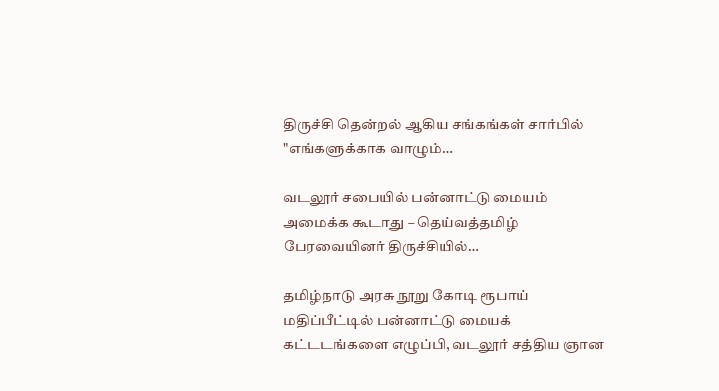திருச்சி தென்றல் ஆகிய சங்கங்கள் சார்பில் "எங்களுக்காக வாழும்…

வடலூர் சபையில் பன்னாட்டு மையம் அமைக்க கூடாது – தெய்வத்தமிழ் பேரவையினர் திருச்சியில்…

தமிழ்நாடு அரசு நூறு கோடி ரூபாய் மதிப்பீட்டில் பன்னாட்டு மையக் கட்டடங்களை எழுப்பி, வடலூர் சத்திய ஞான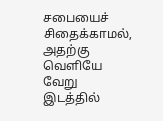சபையைச் சிதைக்காமல், அதற்கு வெளியே வேறு இடத்தில்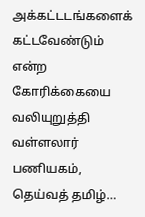அக்கட்டடங்களைக் கட்டவேண்டும் என்ற கோரிக்கையை வலியுறுத்தி வள்ளலார் பணியகம், தெய்வத் தமிழ்…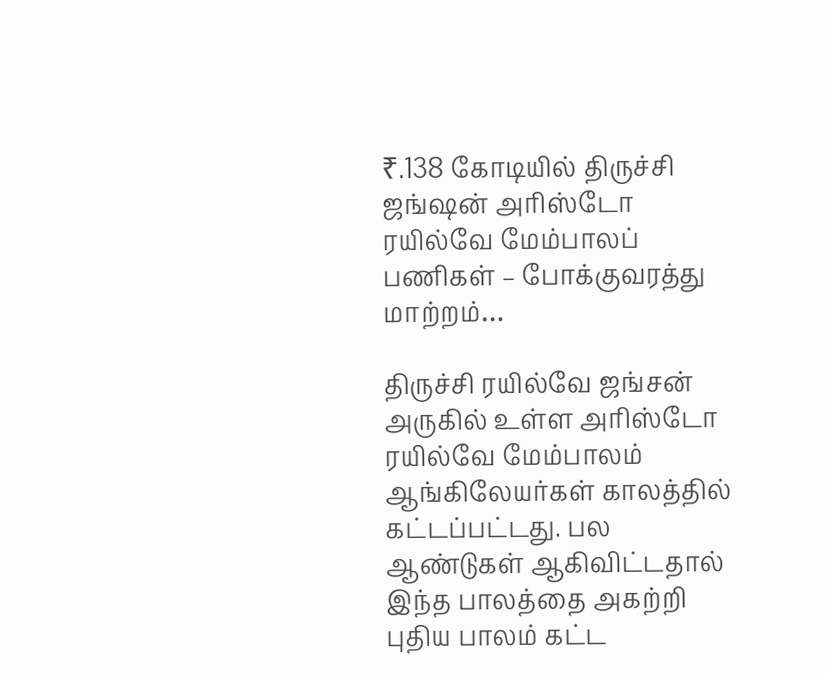₹.138 கோடியில் திருச்சி ஜங்ஷன் அரிஸ்டோ ரயில்வே மேம்பாலப் பணிகள் – போக்குவரத்து மாற்றம்…

திருச்சி ரயில்வே ஜங்சன் அருகில் உள்ள அரிஸ்டோ ரயில்வே மேம்பாலம் ஆங்கிலேயர்கள் காலத்தில் கட்டப்பட்டது. பல ஆண்டுகள் ஆகிவிட்டதால் இந்த பாலத்தை அகற்றி புதிய பாலம் கட்ட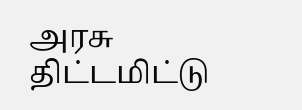அரசு திட்டமிட்டு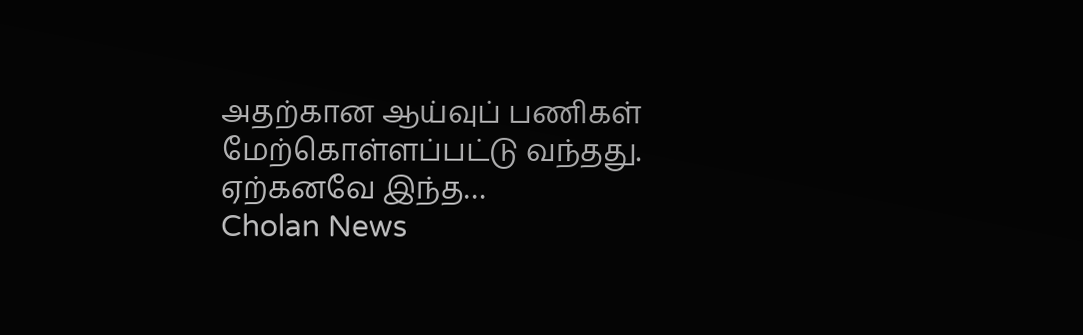அதற்கான ஆய்வுப் பணிகள் மேற்கொள்ளப்பட்டு வந்தது. ஏற்கனவே இந்த…
Cholan News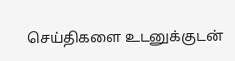செய்திகளை உடனுக்குடன்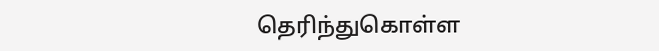தெரிந்துகொள்ள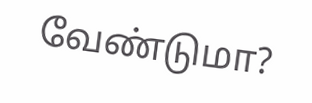வேண்டுமா?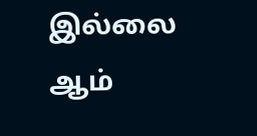இல்லை ஆம்